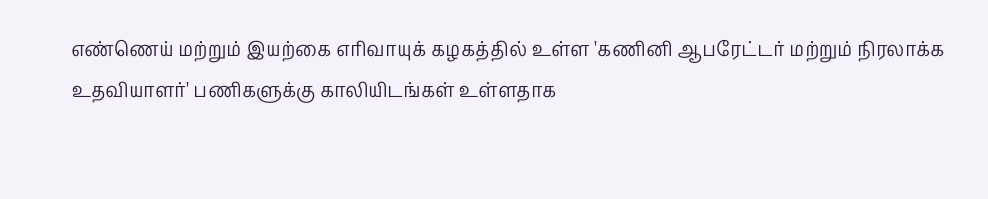எண்ணெய் மற்றும் இயற்கை எரிவாயுக் கழகத்தில் உள்ள 'கணினி ஆபரேட்டர் மற்றும் நிரலாக்க உதவியாளர்' பணிகளுக்கு காலியிடங்கள் உள்ளதாக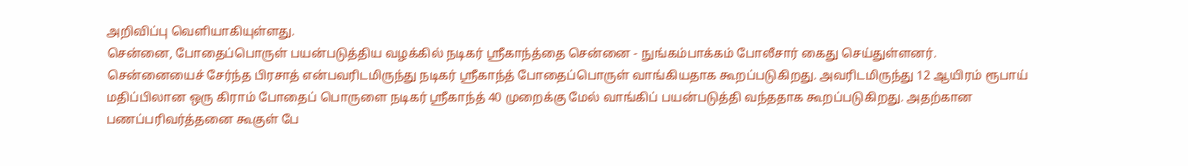அறிவிப்பு வெளியாகியுள்ளது.
சென்னை, போதைப்பொருள் பயன்படுத்திய வழக்கில் நடிகர் ஸ்ரீகாந்த்தை சென்னை - நுங்கம்பாக்கம் போலீசார் கைது செய்துள்ளனர்.
சென்னையைச் சேர்ந்த பிரசாத் என்பவரிடமிருந்து நடிகர் ஸ்ரீகாந்த் போதைப்பொருள் வாங்கியதாக கூறப்படுகிறது. அவரிடமிருந்து 12 ஆயிரம் ரூபாய் மதிப்பிலான ஒரு கிராம் போதைப் பொருளை நடிகர் ஸ்ரீகாந்த் 40 முறைக்கு மேல் வாங்கிப் பயன்படுத்தி வந்ததாக கூறப்படுகிறது. அதற்கான பணப்பரிவர்த்தனை கூகுள் பே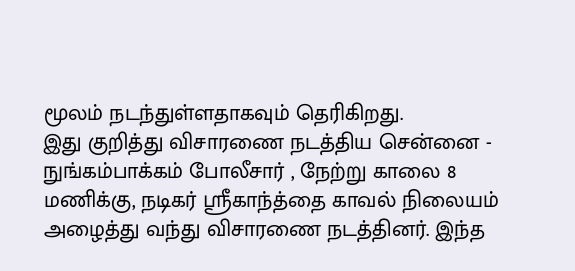மூலம் நடந்துள்ளதாகவும் தெரிகிறது.
இது குறித்து விசாரணை நடத்திய சென்னை - நுங்கம்பாக்கம் போலீசார் , நேற்று காலை 8 மணிக்கு, நடிகர் ஸ்ரீகாந்த்தை காவல் நிலையம் அழைத்து வந்து விசாரணை நடத்தினர். இந்த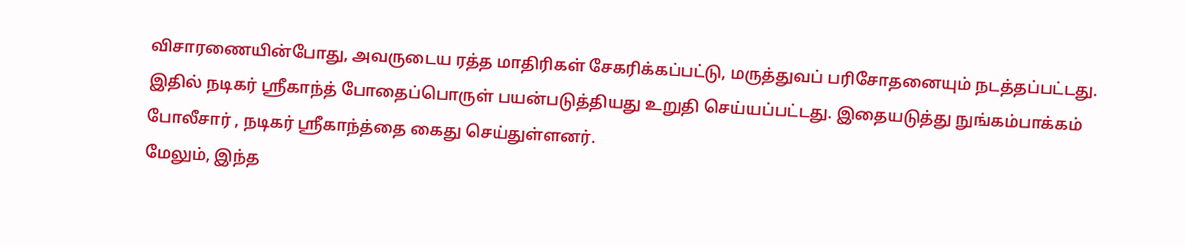விசாரணையின்போது, அவருடைய ரத்த மாதிரிகள் சேகரிக்கப்பட்டு, மருத்துவப் பரிசோதனையும் நடத்தப்பட்டது. இதில் நடிகர் ஸ்ரீகாந்த் போதைப்பொருள் பயன்படுத்தியது உறுதி செய்யப்பட்டது. இதையடுத்து நுங்கம்பாக்கம் போலீசார் , நடிகர் ஸ்ரீகாந்த்தை கைது செய்துள்ளனர்.
மேலும், இந்த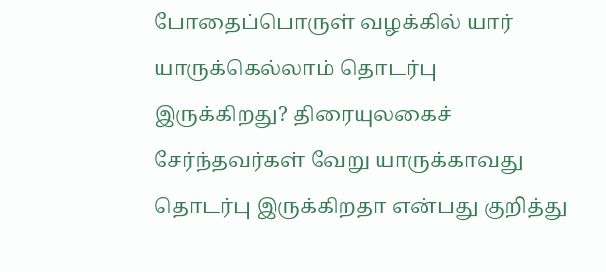போதைப்பொருள் வழக்கில் யார் யாருக்கெல்லாம் தொடர்பு இருக்கிறது? திரையுலகைச் சேர்ந்தவர்கள் வேறு யாருக்காவது தொடர்பு இருக்கிறதா என்பது குறித்து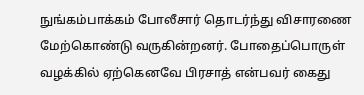நுங்கம்பாக்கம் போலீசார் தொடர்ந்து விசாரணை மேற்கொண்டு வருகின்றனர். போதைப்பொருள் வழக்கில் ஏற்கெனவே பிரசாத் என்பவர் கைது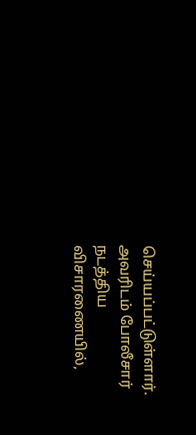செய்யப்பட்டுள்ளார். அவரிடம் போலீசார் நடத்திய விசாரணையில்,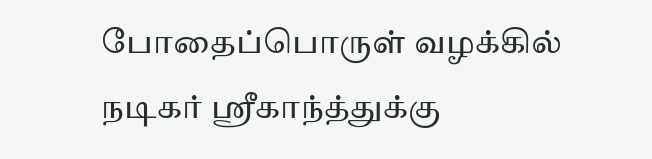போதைப்பொருள் வழக்கில் நடிகர் ஸ்ரீகாந்த்துக்கு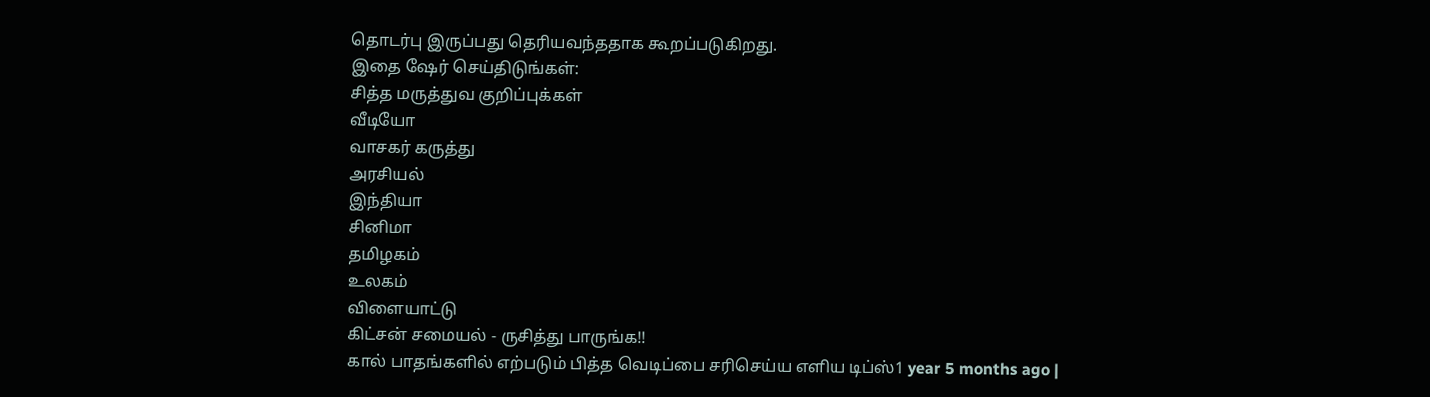தொடர்பு இருப்பது தெரியவந்ததாக கூறப்படுகிறது.
இதை ஷேர் செய்திடுங்கள்:
சித்த மருத்துவ குறிப்புக்கள்
வீடியோ
வாசகர் கருத்து
அரசியல்
இந்தியா
சினிமா
தமிழகம்
உலகம்
விளையாட்டு
கிட்சன் சமையல் - ருசித்து பாருங்க!!
கால் பாதங்களில் எற்படும் பித்த வெடிப்பை சரிசெய்ய எளிய டிப்ஸ்1 year 5 months ago |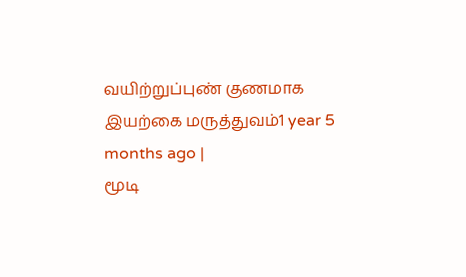வயிற்றுப்புண் குணமாக இயற்கை மருத்துவம்1 year 5 months ago |
மூடி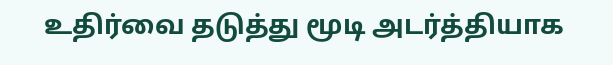உதிர்வை தடுத்து மூடி அடர்த்தியாக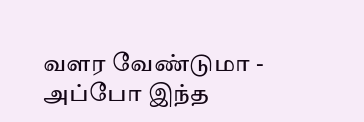வளர வேண்டுமா - அப்போ இந்த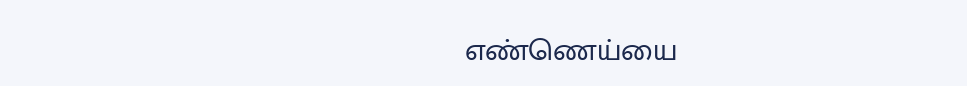எண்ணெய்யை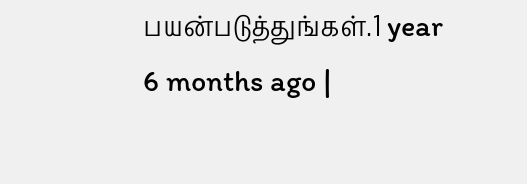பயன்படுத்துங்கள்.1 year 6 months ago |